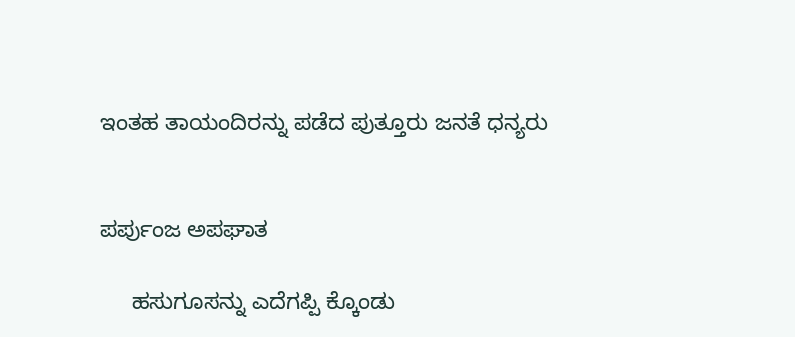ಇಂತಹ ತಾಯಂದಿರನ್ನು ಪಡೆದ ಪುತ್ತೂರು ಜನತೆ ಧನ್ಯರು


ಪರ್ಪುಂಜ ಅಪಘಾತ

     ಹಸುಗೂಸನ್ನು ಎದೆಗಪ್ಪಿ ಕ್ಕೊಂಡು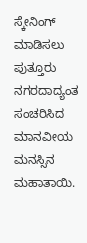ಸ್ಕೇನಿಂಗ್ ಮಾಡಿಸಲು ಪುತ್ತೂರು ನಗರದಾದ್ಯಂತ ಸಂಚರಿಸಿದ ಮಾನವೀಯ ಮನಸ್ಸಿನ ಮಹಾತಾಯಿ.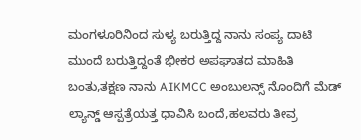ಮಂಗಳೂರಿನಿಂದ ಸುಳ್ಯ ಬರುತ್ತಿದ್ದ ನಾನು ಸಂಪ್ಯ ದಾಟಿ ಮುಂದೆ ಬರುತ್ತಿದ್ದಂತೆ ಭೀಕರ ಅಪಘಾತದ ಮಾಹಿತಿ ಬಂತು,ತಕ್ಷಣ ನಾನು AIKMCC ಅಂಬುಲನ್ಸ್ ನೊಂದಿಗೆ ಮೆಡ್ ಲ್ಯಾನ್ಡ್ ಆಸ್ಪತ್ರೆಯತ್ತ ಧಾವಿಸಿ ಬಂದೆ,ಹಲವರು ತೀವ್ರ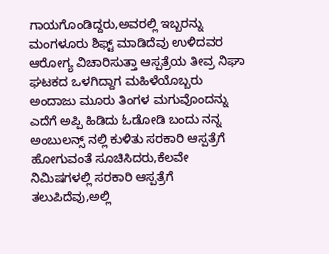ಗಾಯಗೊಂಡಿದ್ದರು,ಅವರಲ್ಲಿ ಇಬ್ಬರನ್ನು ಮಂಗಳೂರು ಶಿಫ್ಟ್ ಮಾಡಿದೆವು ಉಳಿದವರ ಆರೋಗ್ಯ ವಿಚಾರಿಸುತ್ತಾ ಆಸ್ಪತ್ರೆಯ ತೀವ್ರ ನಿಘಾ ಘಟಕದ ಒಳಗಿದ್ದಾಗ ಮಹಿಳೆಯೊಬ್ಬರು ಅಂದಾಜು ಮೂರು ತಿಂಗಳ ಮಗುವೊಂದನ್ನು ಎದೆಗೆ ಅಪ್ಪಿ ಹಿಡಿದು ಓಡೋಡಿ ಬಂದು ನನ್ನ ಅಂಬುಲನ್ಸ್ ನಲ್ಲಿ ಕುಳಿತು ಸರಕಾರಿ ಆಸ್ಪತ್ರೆಗೆ ಹೋಗುವಂತೆ ಸೂಚಿಸಿದರು,ಕೆಲವೇ ನಿಮಿಷಗಳಲ್ಲಿ ಸರಕಾರಿ ಆಸ್ಪತ್ರೆಗೆ ತಲುಪಿದೆವು,ಅಲ್ಲಿ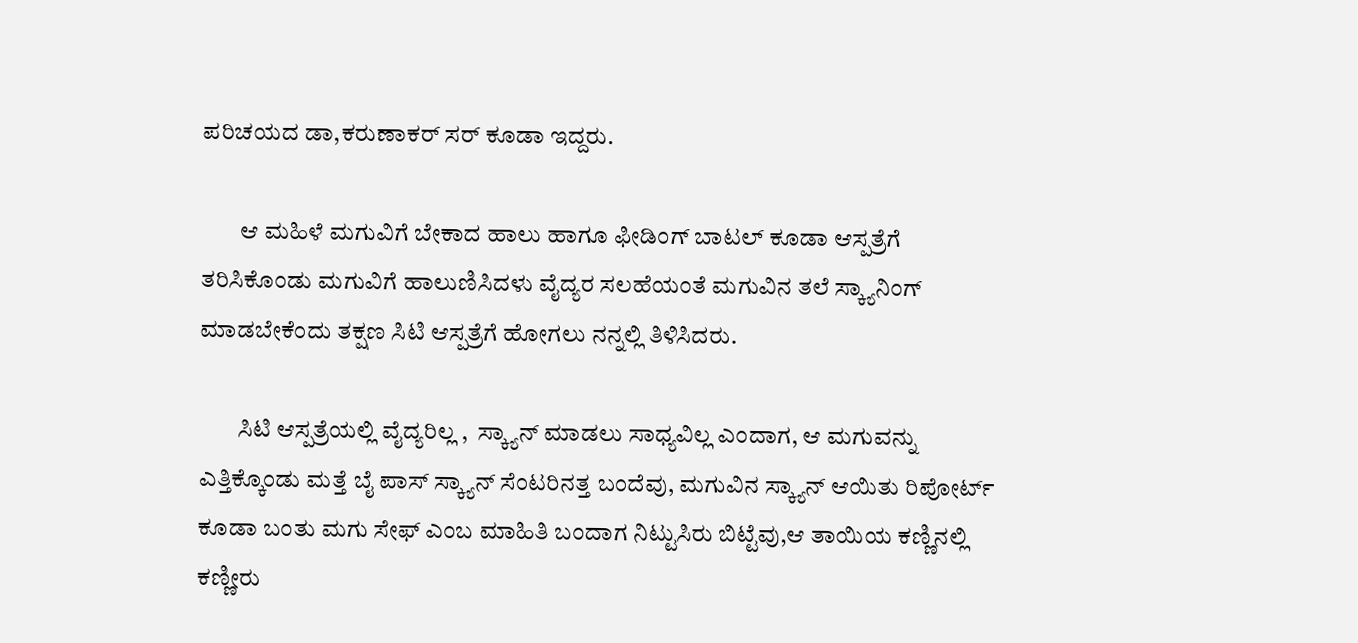ಪರಿಚಯದ ಡಾ,ಕರುಣಾಕರ್ ಸರ್ ಕೂಡಾ ಇದ್ದರು.

        ಆ ಮಹಿಳೆ ಮಗುವಿಗೆ ಬೇಕಾದ ಹಾಲು ಹಾಗೂ ಫೀಡಿಂಗ್ ಬಾಟಲ್ ಕೂಡಾ ಆಸ್ಪತ್ರೆಗೆ ತರಿಸಿಕೊಂಡು ಮಗುವಿಗೆ ಹಾಲುಣಿಸಿದಳು ವೈದ್ಯರ ಸಲಹೆಯಂತೆ ಮಗುವಿನ ತಲೆ ಸ್ಕ್ಯಾನಿಂಗ್ ಮಾಡಬೇಕೆಂದು ತಕ್ಷಣ ಸಿಟಿ ಆಸ್ಪತ್ರೆಗೆ ಹೋಗಲು ನನ್ನಲ್ಲಿ ತಿಳಿಸಿದರು.

        ಸಿಟಿ ಆಸ್ಪತ್ರೆಯಲ್ಲಿ ವೈದ್ಯರಿಲ್ಲ ,  ಸ್ಕ್ಯಾನ್ ಮಾಡಲು ಸಾಧ್ಯವಿಲ್ಲ ಎಂದಾಗ, ಆ ಮಗುವನ್ನು ಎತ್ತಿಕ್ಕೊಂಡು ಮತ್ತೆ ಬೈ ಪಾಸ್ ಸ್ಕ್ಯಾನ್ ಸೆಂಟರಿನತ್ತ ಬಂದೆವು, ಮಗುವಿನ ಸ್ಕ್ಯಾನ್ ಆಯಿತು ರಿಪೋರ್ಟ್ ಕೂಡಾ ಬಂತು ಮಗು ಸೇಫ್ ಎಂಬ ಮಾಹಿತಿ ಬಂದಾಗ ನಿಟ್ಟುಸಿರು ಬಿಟ್ಟೆವು,ಆ ತಾಯಿಯ ಕಣ್ಣಿನಲ್ಲಿ ಕಣ್ಣೀರು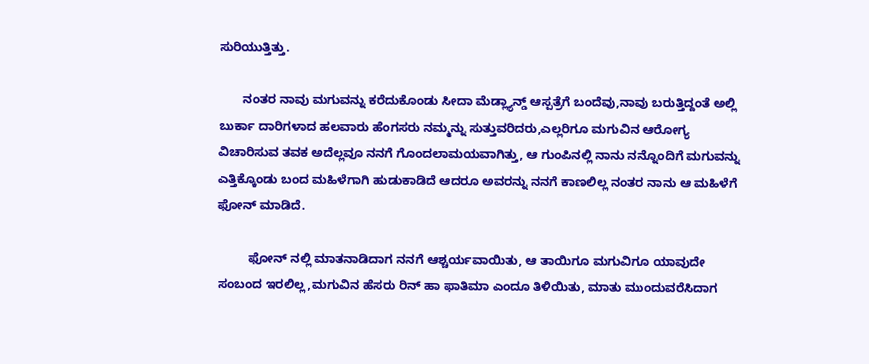ಸುರಿಯುತ್ತಿತ್ತು.

       ನಂತರ ನಾವು ಮಗುವನ್ನು ಕರೆದುಕೊಂಡು ಸೀದಾ ಮೆಡ್ಲ್ಯಾನ್ಡ್ ಆಸ್ಪತ್ರೆಗೆ ಬಂದೆವು,ನಾವು ಬರುತ್ತಿದ್ದಂತೆ ಅಲ್ಲಿ ಬುರ್ಕಾ ದಾರಿಗಳಾದ ಹಲವಾರು ಹೆಂಗಸರು ನಮ್ಮನ್ನು ಸುತ್ತುವರಿದರು,ಎಲ್ಲರಿಗೂ ಮಗುವಿನ ಆರೋಗ್ಯ ವಿಚಾರಿಸುವ ತವಕ ಅದೆಲ್ಲವೂ ನನಗೆ ಗೊಂದಲಾಮಯವಾಗಿತ್ತು, ಆ ಗುಂಪಿನಲ್ಲಿ ನಾನು ನನ್ನೊಂದಿಗೆ ಮಗುವನ್ನು ಎತ್ತಿಕ್ಕೊಂಡು ಬಂದ ಮಹಿಳೆಗಾಗಿ ಹುಡುಕಾಡಿದೆ ಆದರೂ ಅವರನ್ನು ನನಗೆ ಕಾಣಲಿಲ್ಲ ನಂತರ ನಾನು ಆ ಮಹಿಳೆಗೆ ಫೋನ್ ಮಾಡಿದೆ.

         ಫೋನ್ ನಲ್ಲಿ ಮಾತನಾಡಿದಾಗ ನನಗೆ ಆಶ್ಚರ್ಯವಾಯಿತು, ಆ ತಾಯಿಗೂ ಮಗುವಿಗೂ ಯಾವುದೇ ಸಂಬಂದ ಇರಲಿಲ್ಲ,ಮಗುವಿನ ಹೆಸರು ರಿನ್ ಹಾ ಫಾತಿಮಾ ಎಂದೂ ತಿಳಿಯಿತು, ಮಾತು ಮುಂದುವರೆಸಿದಾಗ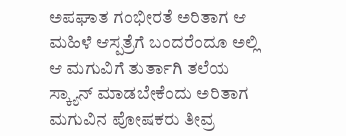ಅಪಘಾತ ಗಂಭೀರತೆ ಅರಿತಾಗ ಆ ಮಹಿಳೆ ಆಸ್ಪತ್ರೆಗೆ ಬಂದರೆಂದೂ ಅಲ್ಲಿ ಆ ಮಗುವಿಗೆ ತುರ್ತಾಗಿ ತಲೆಯ ಸ್ಕ್ಯಾನ್ ಮಾಡಬೇಕೆಂದು ಅರಿತಾಗ ಮಗುವಿನ ಪೋಷಕರು ತೀವ್ರ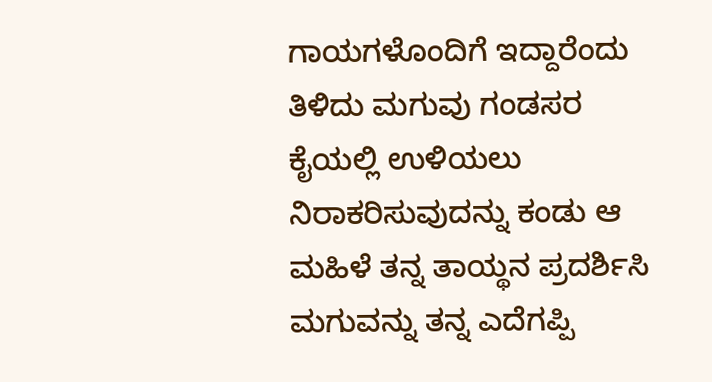ಗಾಯಗಳೊಂದಿಗೆ ಇದ್ದಾರೆಂದು ತಿಳಿದು ಮಗುವು ಗಂಡಸರ ಕೈಯಲ್ಲಿ ಉಳಿಯಲು ನಿರಾಕರಿಸುವುದನ್ನು ಕಂಡು ಆ ಮಹಿಳೆ ತನ್ನ ತಾಯ್ಥನ ಪ್ರದರ್ಶಿಸಿ ಮಗುವನ್ನು ತನ್ನ ಎದೆಗಪ್ಪಿ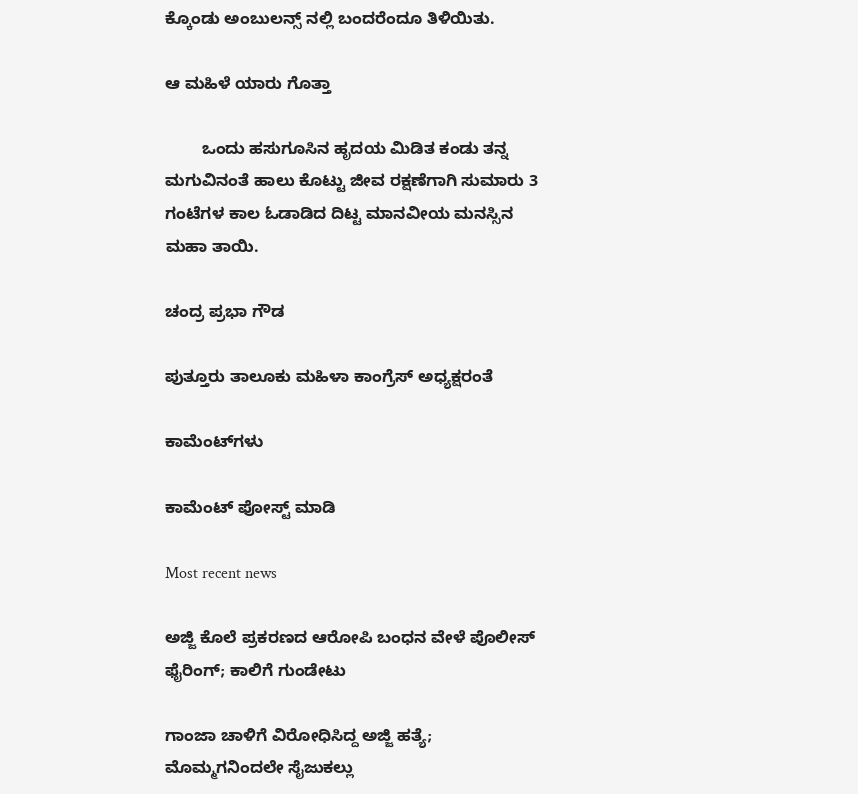ಕ್ಕೊಂಡು ಅಂಬುಲನ್ಸ್ ನಲ್ಲಿ ಬಂದರೆಂದೂ ತಿಳಿಯಿತು.

ಆ ಮಹಿಳೆ ಯಾರು ಗೊತ್ತಾ

        ಒಂದು ಹಸುಗೂಸಿನ ಹೃದಯ ಮಿಡಿತ ಕಂಡು ತನ್ನ ಮಗುವಿನಂತೆ ಹಾಲು ಕೊಟ್ಟು ಜೀವ ರಕ್ಷಣೆಗಾಗಿ ಸುಮಾರು 3 ಗಂಟೆಗಳ ಕಾಲ ಓಡಾಡಿದ ದಿಟ್ಟ ಮಾನವೀಯ ಮನಸ್ಸಿನ ಮಹಾ ತಾಯಿ.

ಚಂದ್ರ ಪ್ರಭಾ ಗೌಡ

ಪುತ್ತೂರು ತಾಲೂಕು ಮಹಿಳಾ ಕಾಂಗ್ರೆಸ್ ಅಧ್ಯಕ್ಷರಂತೆ

ಕಾಮೆಂಟ್‌ಗಳು

ಕಾಮೆಂಟ್‌‌ ಪೋಸ್ಟ್‌ ಮಾಡಿ

Most recent news

ಅಜ್ಜಿ ಕೊಲೆ ಪ್ರಕರಣದ ಆರೋಪಿ ಬಂಧನ ವೇಳೆ ಪೊಲೀಸ್ ಫೈರಿಂಗ್; ಕಾಲಿಗೆ ಗುಂಡೇಟು

ಗಾಂಜಾ ಚಾಳಿಗೆ ವಿರೋಧಿಸಿದ್ದ ಅಜ್ಜಿ ಹತ್ಯೆ; ಮೊಮ್ಮಗನಿಂದಲೇ ಸೈಜುಕಲ್ಲು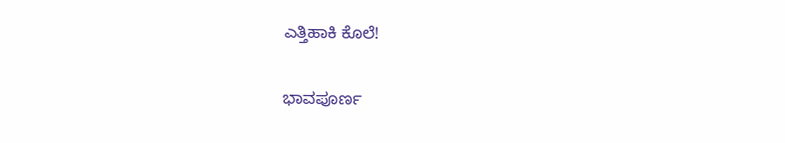ಎತ್ತಿಹಾಕಿ ಕೊಲೆ!

ಭಾವಪೂರ್ಣ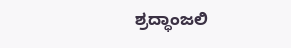ಶ್ರದ್ಧಾಂಜಲಿ